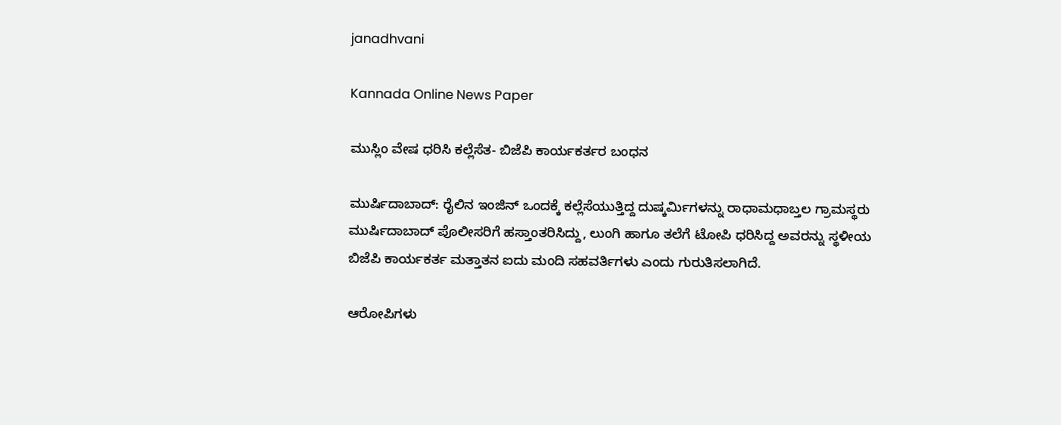janadhvani

Kannada Online News Paper

ಮುಸ್ಲಿಂ ವೇಷ ಧರಿಸಿ ಕಲ್ಲೆಸೆತ- ಬಿಜೆಪಿ ಕಾರ್ಯಕರ್ತರ ಬಂಧನ

ಮುರ್ಷಿದಾಬಾದ್: ರೈಲಿನ ಇಂಜಿನ್ ಒಂದಕ್ಕೆ ಕಲ್ಲೆಸೆಯುತ್ತಿದ್ದ ದುಷ್ಕರ್ಮಿಗಳನ್ನು ರಾಧಾಮಧಾಬ್ತಲ ಗ್ರಾಮಸ್ಥರು ಮುರ್ಷಿದಾಬಾದ್ ಪೊಲೀಸರಿಗೆ ಹಸ್ತಾಂತರಿಸಿದ್ದು, ಲುಂಗಿ ಹಾಗೂ ತಲೆಗೆ ಟೋಪಿ ಧರಿಸಿದ್ದ ಅವರನ್ನು ಸ್ಥಳೀಯ ಬಿಜೆಪಿ ಕಾರ್ಯಕರ್ತ ಮತ್ತಾತನ ಐದು ಮಂದಿ ಸಹವರ್ತಿಗಳು ಎಂದು ಗುರುತಿಸಲಾಗಿದೆ.

ಆರೋಪಿಗಳು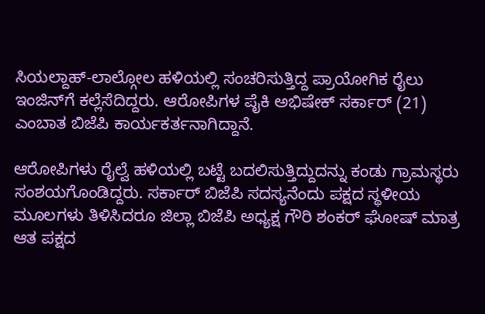ಸಿಯಲ್ದಾಹ್-ಲಾಲ್ಗೋಲ ಹಳಿಯಲ್ಲಿ ಸಂಚರಿಸುತ್ತಿದ್ದ ಪ್ರಾಯೋಗಿಕ ರೈಲು ಇಂಜಿನ್‍ಗೆ ಕಲ್ಲೆಸೆದಿದ್ದರು. ಆರೋಪಿಗಳ ಪೈಕಿ ಅಭಿಷೇಕ್ ಸರ್ಕಾರ್ (21) ಎಂಬಾತ ಬಿಜೆಪಿ ಕಾರ್ಯಕರ್ತನಾಗಿದ್ದಾನೆ.

ಆರೋಪಿಗಳು ರೈಲ್ವೆ ಹಳಿಯಲ್ಲಿ ಬಟ್ಟೆ ಬದಲಿಸುತ್ತಿದ್ದುದನ್ನು ಕಂಡು ಗ್ರಾಮಸ್ಥರು ಸಂಶಯಗೊಂಡಿದ್ದರು. ಸರ್ಕಾರ್ ಬಿಜೆಪಿ ಸದಸ್ಯನೆಂದು ಪಕ್ಷದ ಸ್ಥಳೀಯ ಮೂಲಗಳು ತಿಳಿಸಿದರೂ ಜಿಲ್ಲಾ ಬಿಜೆಪಿ ಅಧ್ಯಕ್ಷ ಗೌರಿ ಶಂಕರ್ ಘೋಷ್ ಮಾತ್ರ ಆತ ಪಕ್ಷದ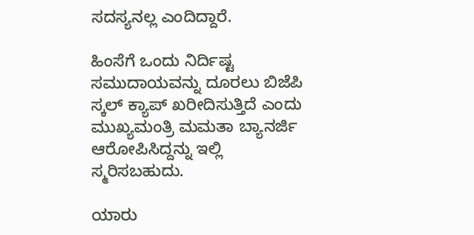ಸದಸ್ಯನಲ್ಲ ಎಂದಿದ್ದಾರೆ.

ಹಿಂಸೆಗೆ ಒಂದು ನಿರ್ದಿಷ್ಟ ಸಮುದಾಯವನ್ನು ದೂರಲು ಬಿಜೆಪಿ ಸ್ಕಲ್ ಕ್ಯಾಪ್ ಖರೀದಿಸುತ್ತಿದೆ ಎಂದು ಮುಖ್ಯಮಂತ್ರಿ ಮಮತಾ ಬ್ಯಾನರ್ಜಿ ಆರೋಪಿಸಿದ್ದನ್ನು ಇಲ್ಲಿ ಸ್ಮರಿಸಬಹುದು.

ಯಾರು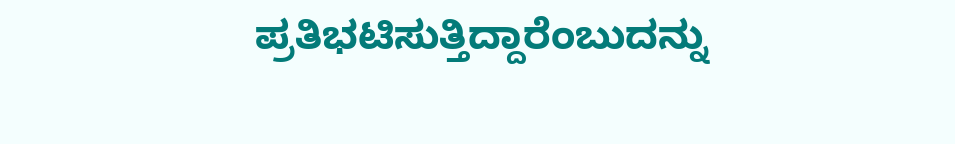ಪ್ರತಿಭಟಿಸುತ್ತಿದ್ದಾರೆಂಬುದನ್ನು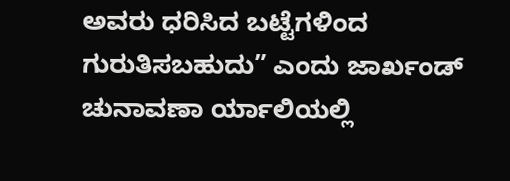ಅವರು ಧರಿಸಿದ ಬಟ್ಟೆಗಳಿಂದ ಗುರುತಿಸಬಹುದು” ಎಂದು ಜಾರ್ಖಂಡ್ ಚುನಾವಣಾ ರ್ಯಾಲಿಯಲ್ಲಿ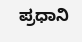ಪ್ರಧಾನಿ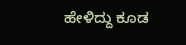ಹೇಳಿದ್ದು ಕೂಡ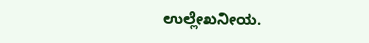ಉಲ್ಲೇಖನೀಯ.